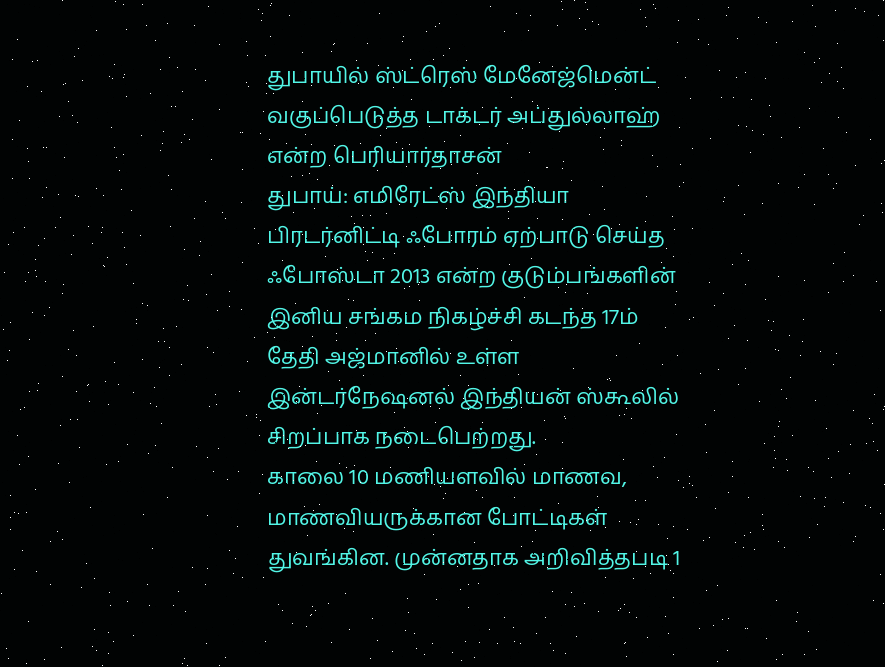துபாயில் ஸ்ட்ரெஸ் மேனேஜ்மென்ட் வகுப்பெடுத்த டாக்டர் அப்துல்லாஹ் என்ற பெரியார்தாசன்
துபாய்: எமிரேட்ஸ் இந்தியா பிரடர்னிட்டி ஃபோரம் ஏற்பாடு செய்த ஃபோஸ்டா 2013 என்ற குடும்பங்களின் இனிய சங்கம நிகழ்ச்சி கடந்த 17ம் தேதி அஜ்மானில் உள்ள இன்டர்நேஷனல் இந்தியன் ஸ்கூலில் சிறப்பாக நடைபெற்றது.
காலை 10 மணியளவில் மாணவ, மாணவியருக்கான போட்டிகள் துவங்கின. முன்னதாக அறிவித்தபடி 1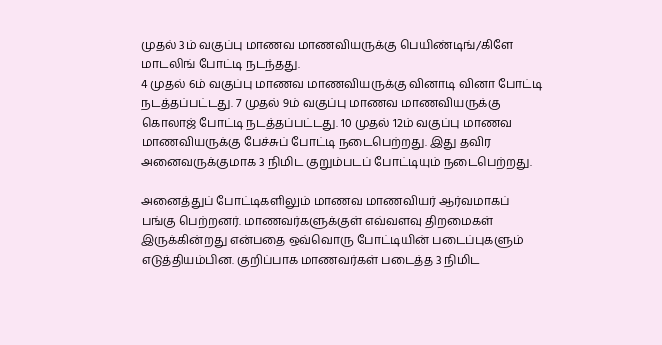முதல் 3ம் வகுப்பு மாணவ மாணவியருக்கு பெயிண்டிங்/கிளே மாடலிங் போட்டி நடந்தது.
4 முதல் 6ம் வகுப்பு மாணவ மாணவியருக்கு வினாடி வினா போட்டி நடத்தப்பட்டது. 7 முதல் 9ம் வகுப்பு மாணவ மாணவியருக்கு கொலாஜ் போட்டி நடத்தப்பட்டது. 10 முதல் 12ம் வகுப்பு மாணவ மாணவியருக்கு பேச்சுப் போட்டி நடைபெற்றது. இது தவிர அனைவருக்குமாக 3 நிமிட குறும்படப் போட்டியும் நடைபெற்றது.

அனைத்துப் போட்டிகளிலும் மாணவ மாணவியர் ஆர்வமாகப் பங்கு பெற்றனர். மாணவர்களுக்குள் எவ்வளவு திறமைகள் இருக்கின்றது என்பதை ஒவ்வொரு போட்டியின் படைப்புகளும் எடுத்தியம்பின. குறிப்பாக மாணவர்கள் படைத்த 3 நிமிட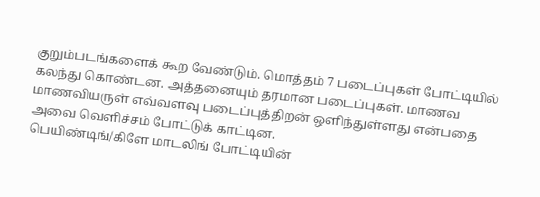குறும்படங்களைக் கூற வேண்டும். மொத்தம் 7 படைப்புகள் போட்டியில் கலந்து கொண்டன. அத்தனையும் தரமான படைப்புகள். மாணவ மாணவியருள் எவ்வளவு படைப்புத்திறன் ஒளிந்துள்ளது என்பதை அவை வெளிச்சம் போட்டுக் காட்டின.
பெயிண்டிங்/கிளே மாடலிங் போட்டியின்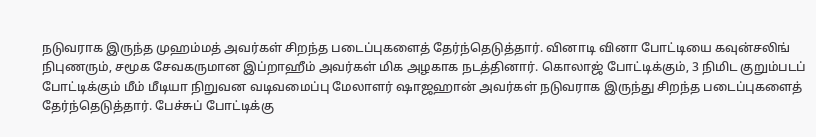நடுவராக இருந்த முஹம்மத் அவர்கள் சிறந்த படைப்புகளைத் தேர்ந்தெடுத்தார். வினாடி வினா போட்டியை கவுன்சலிங் நிபுணரும், சமூக சேவகருமான இப்றாஹீம் அவர்கள் மிக அழகாக நடத்தினார். கொலாஜ் போட்டிக்கும், 3 நிமிட குறும்படப் போட்டிக்கும் மீம் மீடியா நிறுவன வடிவமைப்பு மேலாளர் ஷாஜஹான் அவர்கள் நடுவராக இருந்து சிறந்த படைப்புகளைத் தேர்ந்தெடுத்தார். பேச்சுப் போட்டிக்கு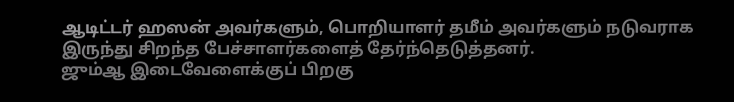ஆடிட்டர் ஹஸன் அவர்களும், பொறியாளர் தமீம் அவர்களும் நடுவராக இருந்து சிறந்த பேச்சாளர்களைத் தேர்ந்தெடுத்தனர்.
ஜும்ஆ இடைவேளைக்குப் பிறகு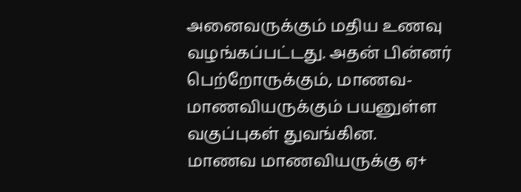அனைவருக்கும் மதிய உணவு வழங்கப்பட்டது. அதன் பின்னர் பெற்றோருக்கும், மாணவ-மாணவியருக்கும் பயனுள்ள வகுப்புகள் துவங்கின.
மாணவ மாணவியருக்கு ஏ+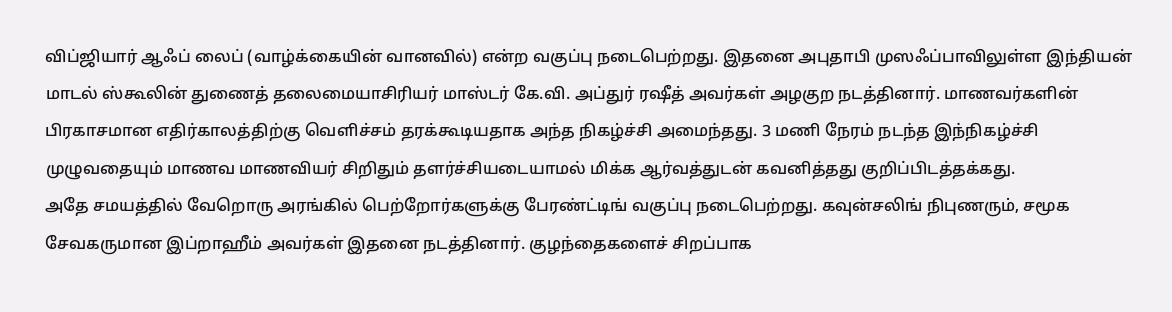விப்ஜியார் ஆஃப் லைப் (வாழ்க்கையின் வானவில்) என்ற வகுப்பு நடைபெற்றது. இதனை அபுதாபி முஸஃப்பாவிலுள்ள இந்தியன் மாடல் ஸ்கூலின் துணைத் தலைமையாசிரியர் மாஸ்டர் கே.வி. அப்துர் ரஷீத் அவர்கள் அழகுற நடத்தினார். மாணவர்களின் பிரகாசமான எதிர்காலத்திற்கு வெளிச்சம் தரக்கூடியதாக அந்த நிகழ்ச்சி அமைந்தது. 3 மணி நேரம் நடந்த இந்நிகழ்ச்சி முழுவதையும் மாணவ மாணவியர் சிறிதும் தளர்ச்சியடையாமல் மிக்க ஆர்வத்துடன் கவனித்தது குறிப்பிடத்தக்கது.
அதே சமயத்தில் வேறொரு அரங்கில் பெற்றோர்களுக்கு பேரண்ட்டிங் வகுப்பு நடைபெற்றது. கவுன்சலிங் நிபுணரும், சமூக சேவகருமான இப்றாஹீம் அவர்கள் இதனை நடத்தினார். குழந்தைகளைச் சிறப்பாக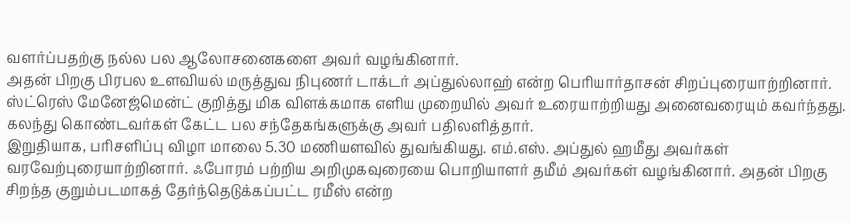வளர்ப்பதற்கு நல்ல பல ஆலோசனைகளை அவர் வழங்கினார்.
அதன் பிறகு பிரபல உளவியல் மருத்துவ நிபுணர் டாக்டர் அப்துல்லாஹ் என்ற பெரியார்தாசன் சிறப்புரையாற்றினார். ஸ்ட்ரெஸ் மேனேஜ்மென்ட் குறித்து மிக விளக்கமாக எளிய முறையில் அவர் உரையாற்றியது அனைவரையும் கவர்ந்தது. கலந்து கொண்டவர்கள் கேட்ட பல சந்தேகங்களுக்கு அவர் பதிலளித்தார்.
இறுதியாக, பரிசளிப்பு விழா மாலை 5.30 மணியளவில் துவங்கியது. எம்.எஸ். அப்துல் ஹமீது அவர்கள் வரவேற்புரையாற்றினார். ஃபோரம் பற்றிய அறிமுகவுரையை பொறியாளர் தமீம் அவர்கள் வழங்கினார். அதன் பிறகு சிறந்த குறும்படமாகத் தேர்ந்தெடுக்கப்பட்ட ரமீஸ் என்ற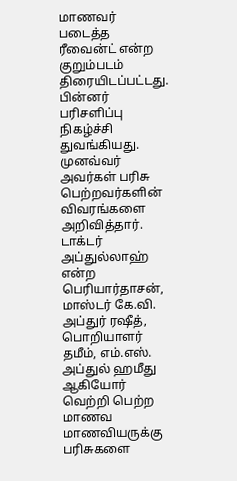மாணவர் படைத்த ரீவைன்ட் என்ற குறும்படம் திரையிடப்பட்டது.
பின்னர் பரிசளிப்பு நிகழ்ச்சி துவங்கியது. முனவ்வர் அவர்கள் பரிசு பெற்றவர்களின் விவரங்களை அறிவித்தார். டாக்டர் அப்துல்லாஹ் என்ற பெரியார்தாசன், மாஸ்டர் கே.வி. அப்துர் ரஷீத், பொறியாளர் தமீம், எம்.எஸ். அப்துல் ஹமீது ஆகியோர் வெற்றி பெற்ற மாணவ மாணவியருக்கு பரிசுகளை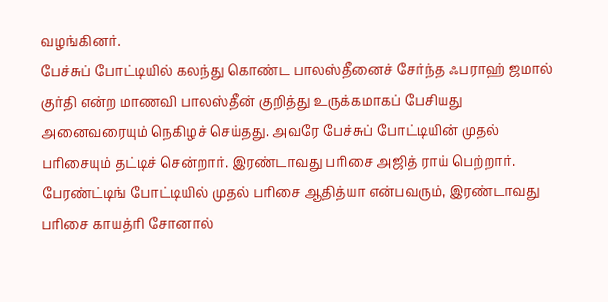வழங்கினர்.
பேச்சுப் போட்டியில் கலந்து கொண்ட பாலஸ்தீனைச் சேர்ந்த ஃபராஹ் ஜமால் குர்தி என்ற மாணவி பாலஸ்தீன் குறித்து உருக்கமாகப் பேசியது அனைவரையும் நெகிழச் செய்தது. அவரே பேச்சுப் போட்டியின் முதல் பரிசையும் தட்டிச் சென்றார். இரண்டாவது பரிசை அஜித் ராய் பெற்றார்.
பேரண்ட்டிங் போட்டியில் முதல் பரிசை ஆதித்யா என்பவரும், இரண்டாவது பரிசை காயத்ரி சோனால்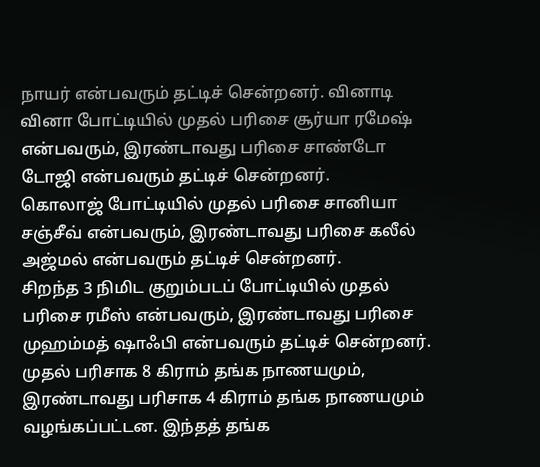நாயர் என்பவரும் தட்டிச் சென்றனர். வினாடி வினா போட்டியில் முதல் பரிசை சூர்யா ரமேஷ் என்பவரும், இரண்டாவது பரிசை சாண்டோ டோஜி என்பவரும் தட்டிச் சென்றனர்.
கொலாஜ் போட்டியில் முதல் பரிசை சானியா சஞ்சீவ் என்பவரும், இரண்டாவது பரிசை கலீல் அஜ்மல் என்பவரும் தட்டிச் சென்றனர்.
சிறந்த 3 நிமிட குறும்படப் போட்டியில் முதல் பரிசை ரமீஸ் என்பவரும், இரண்டாவது பரிசை முஹம்மத் ஷாஃபி என்பவரும் தட்டிச் சென்றனர்.
முதல் பரிசாக 8 கிராம் தங்க நாணயமும், இரண்டாவது பரிசாக 4 கிராம் தங்க நாணயமும் வழங்கப்பட்டன. இந்தத் தங்க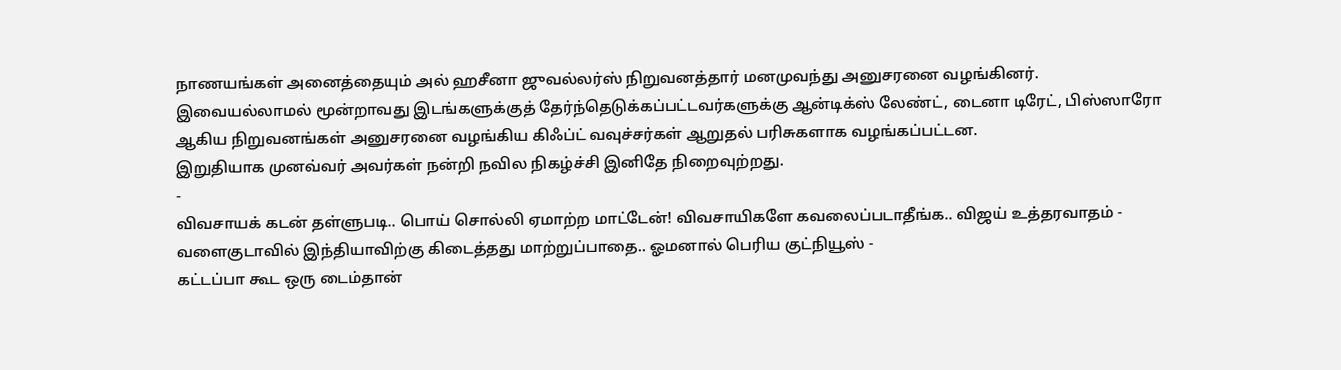நாணயங்கள் அனைத்தையும் அல் ஹசீனா ஜுவல்லர்ஸ் நிறுவனத்தார் மனமுவந்து அனுசரனை வழங்கினர். இவையல்லாமல் மூன்றாவது இடங்களுக்குத் தேர்ந்தெடுக்கப்பட்டவர்களுக்கு ஆன்டிக்ஸ் லேண்ட், டைனா டிரேட், பிஸ்ஸாரோ ஆகிய நிறுவனங்கள் அனுசரனை வழங்கிய கிஃப்ட் வவுச்சர்கள் ஆறுதல் பரிசுகளாக வழங்கப்பட்டன.
இறுதியாக முனவ்வர் அவர்கள் நன்றி நவில நிகழ்ச்சி இனிதே நிறைவுற்றது.
-
விவசாயக் கடன் தள்ளுபடி.. பொய் சொல்லி ஏமாற்ற மாட்டேன்! விவசாயிகளே கவலைப்படாதீங்க.. விஜய் உத்தரவாதம் -
வளைகுடாவில் இந்தியாவிற்கு கிடைத்தது மாற்றுப்பாதை.. ஓமனால் பெரிய குட்நியூஸ் -
கட்டப்பா கூட ஒரு டைம்தான்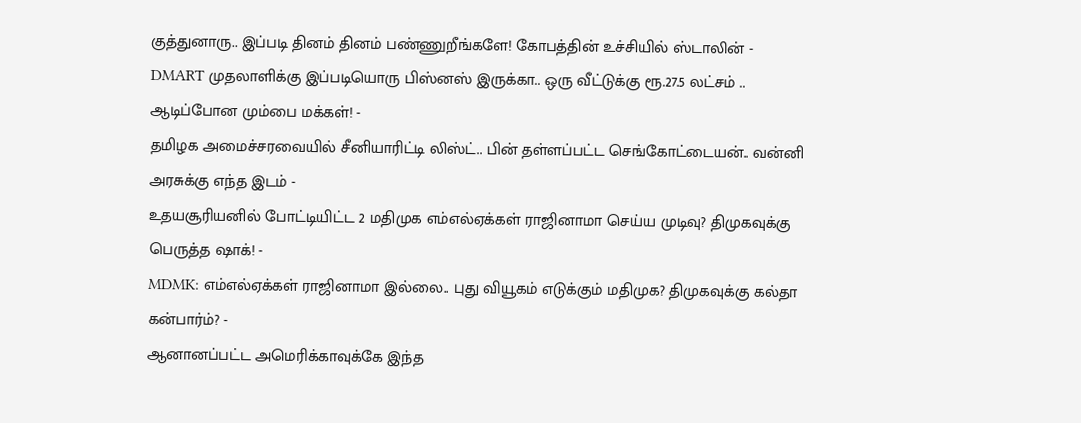குத்துனாரு.. இப்படி தினம் தினம் பண்ணுறீங்களே! கோபத்தின் உச்சியில் ஸ்டாலின் -
DMART முதலாளிக்கு இப்படியொரு பிஸ்னஸ் இருக்கா.. ஒரு வீட்டுக்கு ரூ.27.5 லட்சம் .. ஆடிப்போன மும்பை மக்கள்! -
தமிழக அமைச்சரவையில் சீனியாரிட்டி லிஸ்ட்.. பின் தள்ளப்பட்ட செங்கோட்டையன்.. வன்னி அரசுக்கு எந்த இடம் -
உதயசூரியனில் போட்டியிட்ட 2 மதிமுக எம்எல்ஏக்கள் ராஜினாமா செய்ய முடிவு? திமுகவுக்கு பெருத்த ஷாக்! -
MDMK: எம்எல்ஏக்கள் ராஜினாமா இல்லை.. புது வியூகம் எடுக்கும் மதிமுக? திமுகவுக்கு கல்தா கன்பார்ம்? -
ஆனானப்பட்ட அமெரிக்காவுக்கே இந்த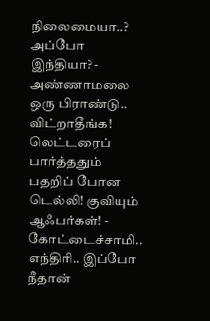நிலைமையா..? அப்போ இந்தியா? -
அண்ணாமலை ஒரு பிராண்டு.. விட்றாதீங்க! லெட்டரைப் பார்த்ததும் பதறிப் போன டெல்லி! குவியும் ஆஃபர்கள்! -
கோட்டைச்சாமி.. எந்திரி.. இப்போ நீதான்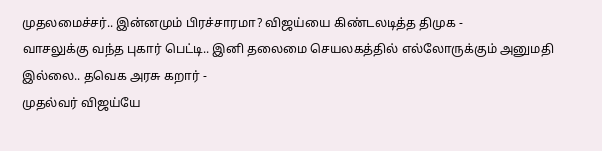முதலமைச்சர்.. இன்னமும் பிரச்சாரமா? விஜய்யை கிண்டலடித்த திமுக -
வாசலுக்கு வந்த புகார் பெட்டி.. இனி தலைமை செயலகத்தில் எல்லோருக்கும் அனுமதி இல்லை.. தவெக அரசு கறார் -
முதல்வர் விஜய்யே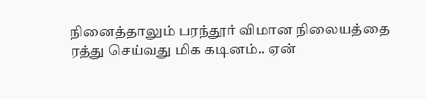நினைத்தாலும் பரந்தூர் விமான நிலையத்தை ரத்து செய்வது மிக கடினம்.. ஏன்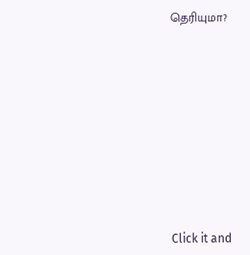தெரியுமா?












Click it and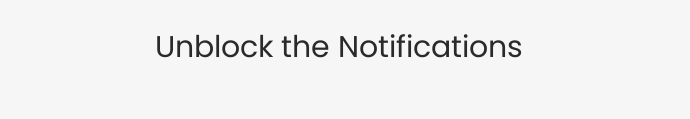Unblock the Notifications